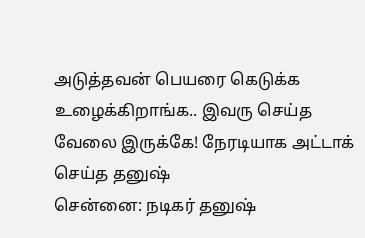அடுத்தவன் பெயரை கெடுக்க உழைக்கிறாங்க.. இவரு செய்த வேலை இருக்கே! நேரடியாக அட்டாக் செய்த தனுஷ்
சென்னை: நடிகர் தனுஷ்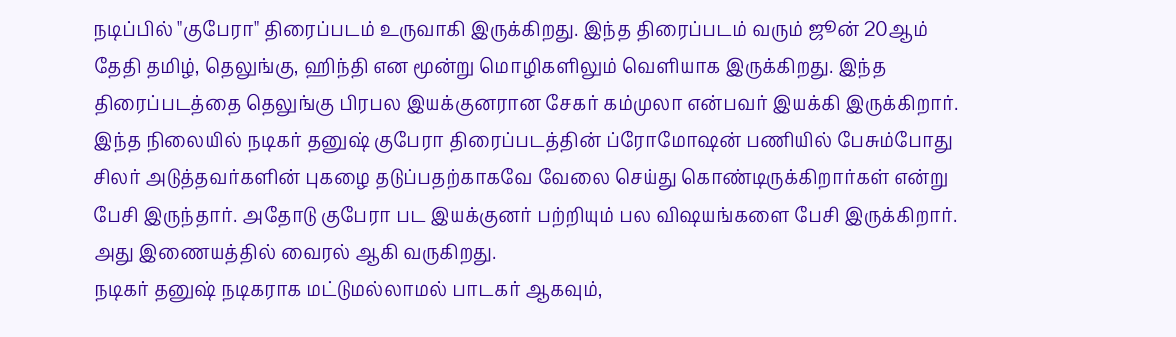நடிப்பில் "குபேரா" திரைப்படம் உருவாகி இருக்கிறது. இந்த திரைப்படம் வரும் ஜூன் 20ஆம் தேதி தமிழ், தெலுங்கு, ஹிந்தி என மூன்று மொழிகளிலும் வெளியாக இருக்கிறது. இந்த திரைப்படத்தை தெலுங்கு பிரபல இயக்குனரான சேகர் கம்முலா என்பவர் இயக்கி இருக்கிறார். இந்த நிலையில் நடிகர் தனுஷ் குபேரா திரைப்படத்தின் ப்ரோமோஷன் பணியில் பேசும்போது சிலர் அடுத்தவர்களின் புகழை தடுப்பதற்காகவே வேலை செய்து கொண்டிருக்கிறார்கள் என்று பேசி இருந்தார். அதோடு குபேரா பட இயக்குனர் பற்றியும் பல விஷயங்களை பேசி இருக்கிறார். அது இணையத்தில் வைரல் ஆகி வருகிறது.
நடிகர் தனுஷ் நடிகராக மட்டுமல்லாமல் பாடகர் ஆகவும்,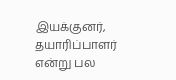இயக்குனர், தயாரிப்பாளர் என்று பல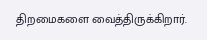திறமைகளை வைத்திருக்கிறார்.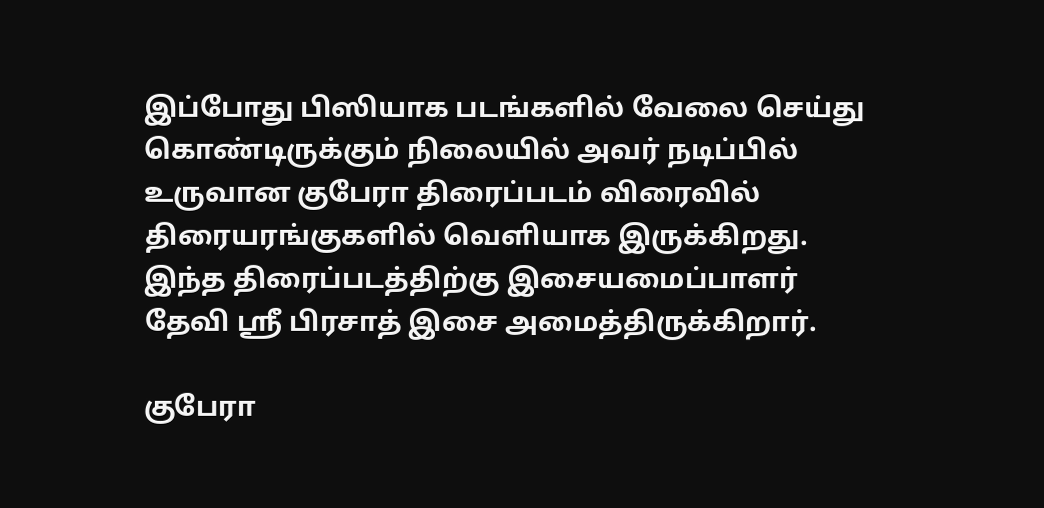இப்போது பிஸியாக படங்களில் வேலை செய்து கொண்டிருக்கும் நிலையில் அவர் நடிப்பில் உருவான குபேரா திரைப்படம் விரைவில் திரையரங்குகளில் வெளியாக இருக்கிறது. இந்த திரைப்படத்திற்கு இசையமைப்பாளர் தேவி ஸ்ரீ பிரசாத் இசை அமைத்திருக்கிறார்.

குபேரா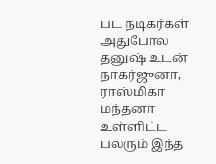பட நடிகர்கள்
அதுபோல தனுஷ் உடன் நாகர்ஜுனா, ராஸ்மிகா மந்தனா உள்ளிட்ட பலரும் இந்த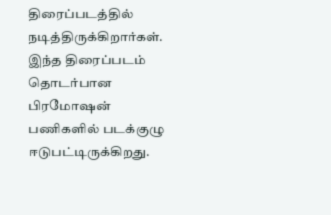திரைப்படத்தில் நடித்திருக்கிறார்கள். இந்த திரைப்படம் தொடர்பான பிரமோஷன் பணிகளில் படக்குழு ஈடுபட்டிருக்கிறது.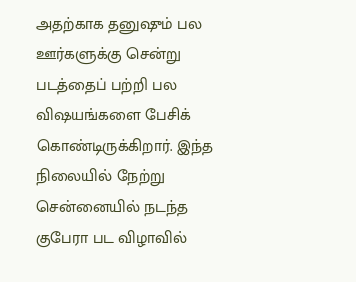அதற்காக தனுஷும் பல ஊர்களுக்கு சென்று படத்தைப் பற்றி பல விஷயங்களை பேசிக் கொண்டிருக்கிறார். இந்த நிலையில் நேற்று சென்னையில் நடந்த குபேரா பட விழாவில்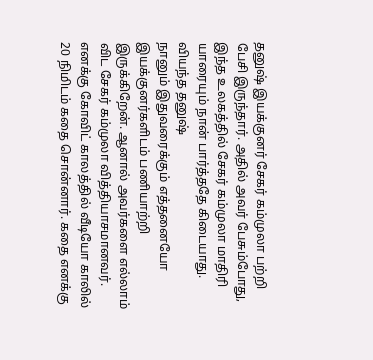தனுஷ் இயக்குனர் சேகர் கம்முலா பற்றி பேசி இருந்தார். அதில் அவர் பேசும்போது, இந்த உலகத்தில் சேகர் கம்முலா மாதிரி யாரையும் நான் பார்த்ததே கிடையாது.
வியந்த தனுஷ்
நானும் இதுவரைக்கும் எத்தனையோ இயக்குனர்களிடம் பணியாற்றி இருக்கிறேன். ஆனால் அவர்களை எல்லாம் விட சேகர் கம்முலா வித்தியாசமானவர். எனக்கு கோவிட் காலத்தில் வீடியோ காலில் 20 நிமிடம் கதை சொன்னார். கதை எனக்கு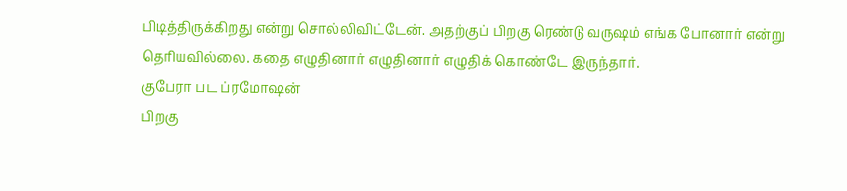பிடித்திருக்கிறது என்று சொல்லிவிட்டேன். அதற்குப் பிறகு ரெண்டு வருஷம் எங்க போனார் என்று தெரியவில்லை. கதை எழுதினார் எழுதினார் எழுதிக் கொண்டே இருந்தார்.
குபேரா பட ப்ரமோஷன்
பிறகு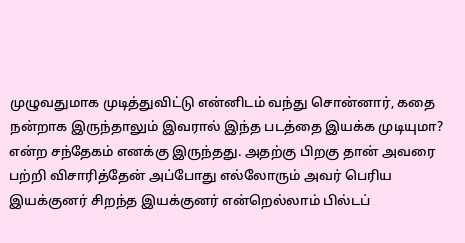முழுவதுமாக முடித்துவிட்டு என்னிடம் வந்து சொன்னார், கதை நன்றாக இருந்தாலும் இவரால் இந்த படத்தை இயக்க முடியுமா? என்ற சந்தேகம் எனக்கு இருந்தது. அதற்கு பிறகு தான் அவரை பற்றி விசாரித்தேன் அப்போது எல்லோரும் அவர் பெரிய இயக்குனர் சிறந்த இயக்குனர் என்றெல்லாம் பில்டப்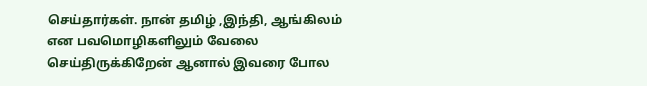செய்தார்கள். நான் தமிழ் ,இந்தி, ஆங்கிலம் என பவமொழிகளிலும் வேலை செய்திருக்கிறேன் ஆனால் இவரை போல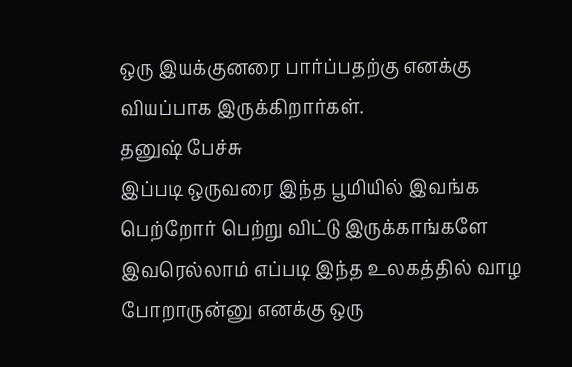ஒரு இயக்குனரை பார்ப்பதற்கு எனக்கு வியப்பாக இருக்கிறார்கள்.
தனுஷ் பேச்சு
இப்படி ஒருவரை இந்த பூமியில் இவங்க பெற்றோர் பெற்று விட்டு இருக்காங்களே இவரெல்லாம் எப்படி இந்த உலகத்தில் வாழ போறாருன்னு எனக்கு ஒரு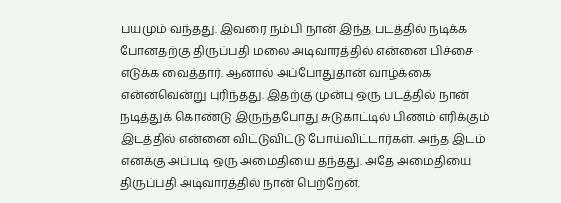பயமும் வந்தது. இவரை நம்பி நான் இந்த படத்தில் நடிக்க போனதற்கு திருப்பதி மலை அடிவாரத்தில் என்னை பிச்சை எடுக்க வைத்தார். ஆனால் அப்போதுதான் வாழ்க்கை என்னவென்று புரிந்தது. இதற்கு முன்பு ஒரு படத்தில் நான் நடித்துக் கொண்டு இருந்தபோது சுடுகாட்டில் பிணம் எரிக்கும் இடத்தில் என்னை விட்டுவிட்டு போய்விட்டார்கள். அந்த இடம் எனக்கு அப்படி ஒரு அமைதியை தந்தது. அதே அமைதியை திருப்பதி அடிவாரத்தில் நான் பெற்றேன்.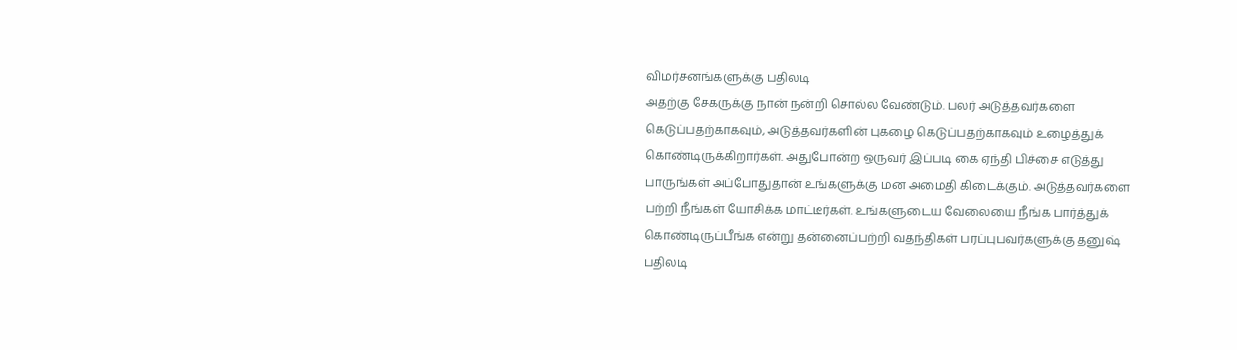விமர்சனங்களுக்கு பதிலடி
அதற்கு சேகருக்கு நான் நன்றி சொல்ல வேண்டும். பலர் அடுத்தவர்களை கெடுப்பதற்காகவும், அடுத்தவர்களின் புகழை கெடுப்பதற்காகவும் உழைத்துக் கொண்டிருக்கிறார்கள். அதுபோன்ற ஒருவர் இப்படி கை ஏந்தி பிச்சை எடுத்து பாருங்கள் அப்போதுதான் உங்களுக்கு மன அமைதி கிடைக்கும். அடுத்தவர்களை பற்றி நீங்கள் யோசிக்க மாட்டீர்கள். உங்களுடைய வேலையை நீங்க பார்த்துக் கொண்டிருப்பீங்க என்று தன்னைப்பற்றி வதந்திகள் பரப்புபவர்களுக்கு தனுஷ் பதிலடி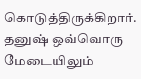கொடுத்திருக்கிறார். தனுஷ் ஒவ்வொரு மேடையிலும்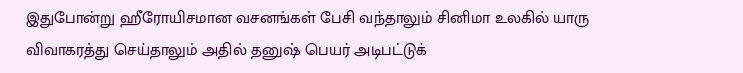இதுபோன்று ஹீரோயிசமான வசனங்கள் பேசி வந்தாலும் சினிமா உலகில் யாரு விவாகரத்து செய்தாலும் அதில் தனுஷ் பெயர் அடிபட்டுக்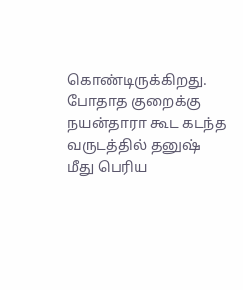கொண்டிருக்கிறது. போதாத குறைக்கு நயன்தாரா கூட கடந்த வருடத்தில் தனுஷ் மீது பெரிய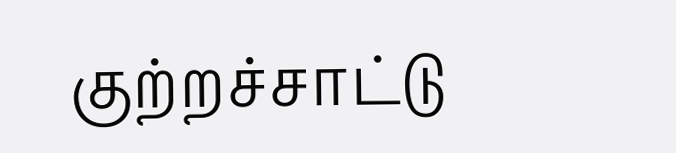குற்றச்சாட்டு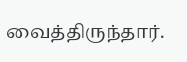வைத்திருந்தார்.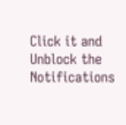Click it and Unblock the Notifications